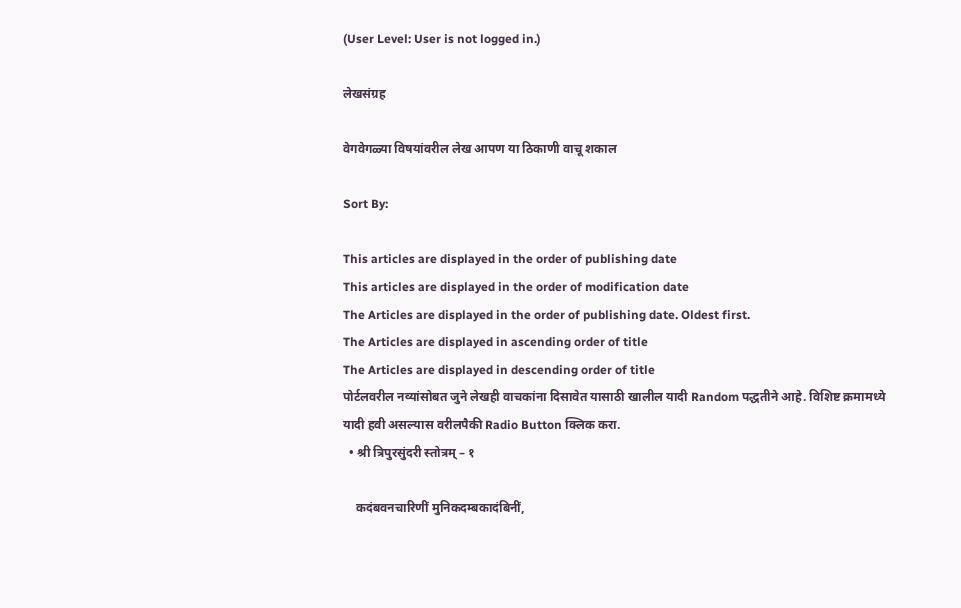(User Level: User is not logged in.)

लेखसंग्रह

वेगवेगळ्या विषयांवरील लेख आपण या ठिकाणी वाचू शकाल

Sort By:

This articles are displayed in the order of publishing date
This articles are displayed in the order of modification date
The Articles are displayed in the order of publishing date. Oldest first.
The Articles are displayed in ascending order of title
The Articles are displayed in descending order of title
पोर्टलवरील नव्यांसोबत जुने लेखही वाचकांना दिसावेत यासाठी खालील यादी Random पद्धतीने आहे. विशिष्ट क्रमामध्ये यादी हवी असल्यास वरीलपैकी Radio Button क्लिक करा.
  • श्री त्रिपुरसुंदरी स्तोत्रम् – १

    कदंबवनचारिणीं मुनिकदम्बकादंबिनीं,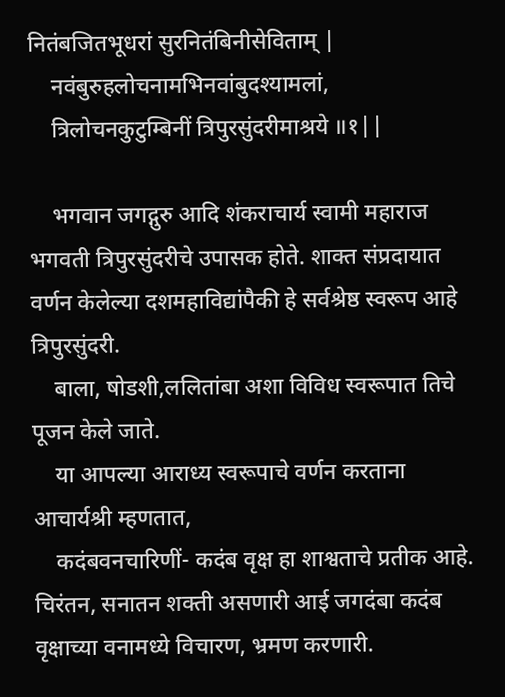नितंबजितभूधरां सुरनितंबिनीसेविताम् |
    नवंबुरुहलोचनामभिनवांबुदश्यामलां,
    त्रिलोचनकुटुम्बिनीं त्रिपुरसुंदरीमाश्रये ॥१||

    भगवान जगद्गुरु आदि शंकराचार्य स्वामी महाराज भगवती त्रिपुरसुंदरीचे उपासक होते. शाक्त संप्रदायात वर्णन केलेल्या दशमहाविद्यांपैकी हे सर्वश्रेष्ठ स्वरूप आहे त्रिपुरसुंदरी.
    बाला, षोडशी,ललितांबा अशा विविध स्वरूपात तिचे पूजन केले जाते.
    या आपल्या आराध्य स्वरूपाचे वर्णन करताना आचार्यश्री म्हणतात,
    कदंबवनचारिणीं- कदंब वृक्ष हा शाश्वताचे प्रतीक आहे. चिरंतन, सनातन शक्ती असणारी आई जगदंबा कदंब वृक्षाच्या वनामध्ये विचारण, भ्रमण करणारी.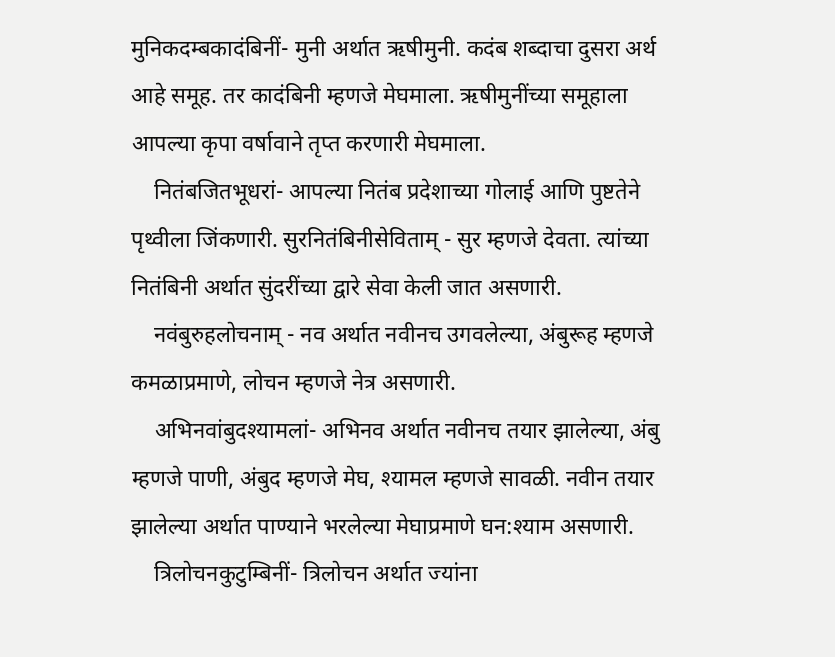मुनिकदम्बकादंबिनीं- मुनी अर्थात ऋषीमुनी. कदंब शब्दाचा दुसरा अर्थ आहे समूह. तर कादंबिनी म्हणजे मेघमाला. ऋषीमुनींच्या समूहाला आपल्या कृपा वर्षावाने तृप्त करणारी मेघमाला.
    नितंबजितभूधरां- आपल्या नितंब प्रदेशाच्या गोलाई आणि पुष्टतेने पृथ्वीला जिंकणारी. सुरनितंबिनीसेविताम् - सुर म्हणजे देवता. त्यांच्या नितंबिनी अर्थात सुंदरींच्या द्वारे सेवा केली जात असणारी.
    नवंबुरुहलोचनाम् - नव अर्थात नवीनच उगवलेल्या, अंबुरूह म्हणजे कमळाप्रमाणे, लोचन म्हणजे नेत्र असणारी.
    अभिनवांबुदश्यामलां- अभिनव अर्थात नवीनच तयार झालेल्या, अंबु म्हणजे पाणी, अंबुद म्हणजे मेघ, श्यामल म्हणजे सावळी. नवीन तयार झालेल्या अर्थात पाण्याने भरलेल्या मेघाप्रमाणे घन:श्याम असणारी.
    त्रिलोचनकुटुम्बिनीं- त्रिलोचन अर्थात ज्यांना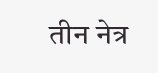तीन नेत्र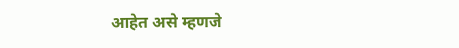आहेत असे म्हणजे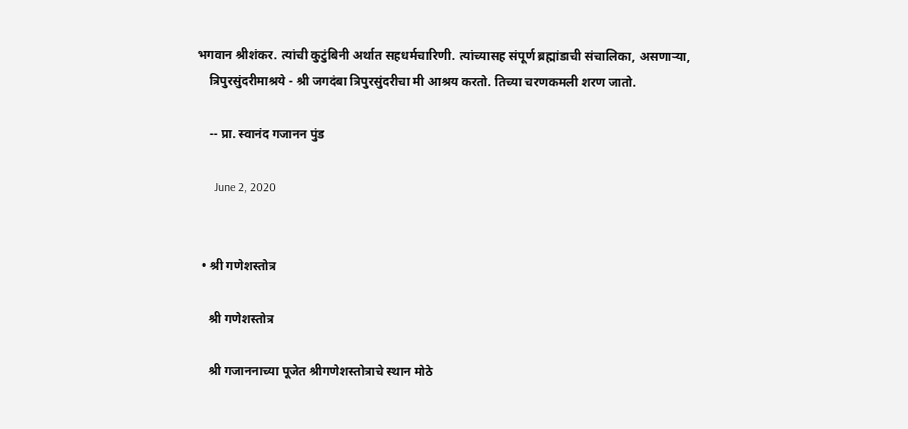भगवान श्रीशंकर. त्यांची कुटुंबिनी अर्थात सहधर्मचारिणी. त्यांच्यासह संपूर्ण ब्रह्मांडाची संचालिका, असणाऱ्या,
    त्रिपुरसुंदरीमाश्रये - श्री जगदंबा त्रिपुरसुंदरीचा मी आश्रय करतो. तिच्या चरणकमली शरण जातो.

    -- प्रा. स्वानंद गजानन पुंड

      June 2, 2020


  • श्री गणेशस्तोत्र

    श्री गणेशस्तोत्र

    श्री गजाननाच्या पूजेत श्रीगणेशस्तोत्राचे स्थान मोठे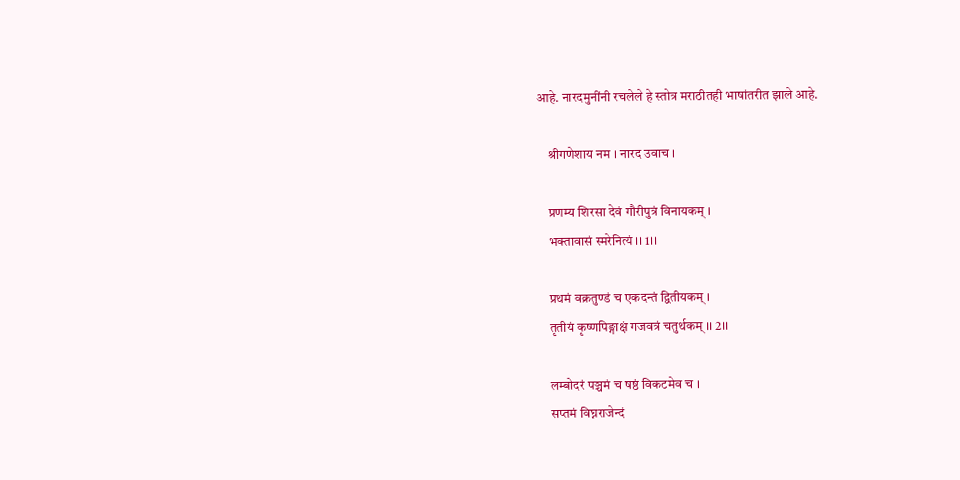आहे. नारदमुनींनी रचलेले हे स्तोत्र मराठीतही भाषांतरीत झाले आहे.

    श्रीगणेशाय नम । नारद उवाच ।

    प्रणम्य शिरसा देवं गौरीपुत्रं विनायकम् ।
    भक्तावासं स्मरेनित्यं ।। 1।।

    प्रथमं वक्रतुण्डं च एकदन्तं द्वितीयकम् ।
    तृतीयं कृष्णपिङ्गाक्षं गजवत्रं चतुर्थकम् ।। 2।।

    लम्बोदरं पञ्चमं च षष्ठं विकटमेव च ।
    सप्तमं विघ्नराजेन्दं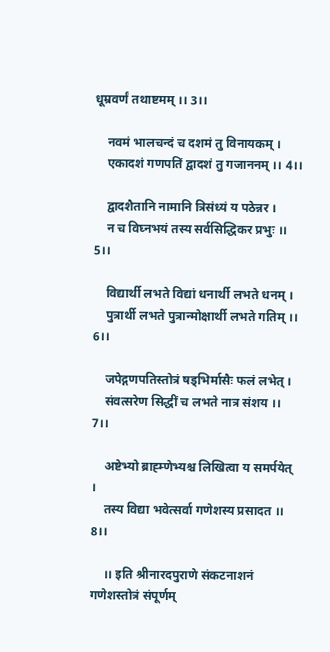धूम्रवर्णं तथाष्टमम् ।। 3।।

    नवमं भालचन्दं च दशमं तु विनायकम् ।
    एकादशं गणपतिं द्वादशं तु गजाननम् ।। 4।।

    द्वादशैतानि नामानि त्रिसंध्यं य पठेन्नर ।
    न च विघ्नभयं तस्य सर्वसिद्धिकर प्रभुः ।। 5।।

    विद्यार्थी लभते विद्यां धनार्थी लभते धनम् ।
    पुत्रार्थी लभते पुत्रान्मोक्षार्थी लभते गतिम् ।। 6।।

    जपेद्गणपतिस्तोत्रं षड्भिर्मासैः फलं लभेत् ।
    संवत्सरेण सिद्धीं च लभते नात्र संशय ।। 7।।

    अष्टेभ्यो ब्राह्म्णेभ्यश्च लिखित्वा य समर्पयेत् ।
    तस्य विद्या भवेत्सर्वा गणेशस्य प्रसादत ।। 8।।

    ।। इति श्रीनारदपुराणे संकटनाशनं गणेशस्तोत्रं संपूर्णम्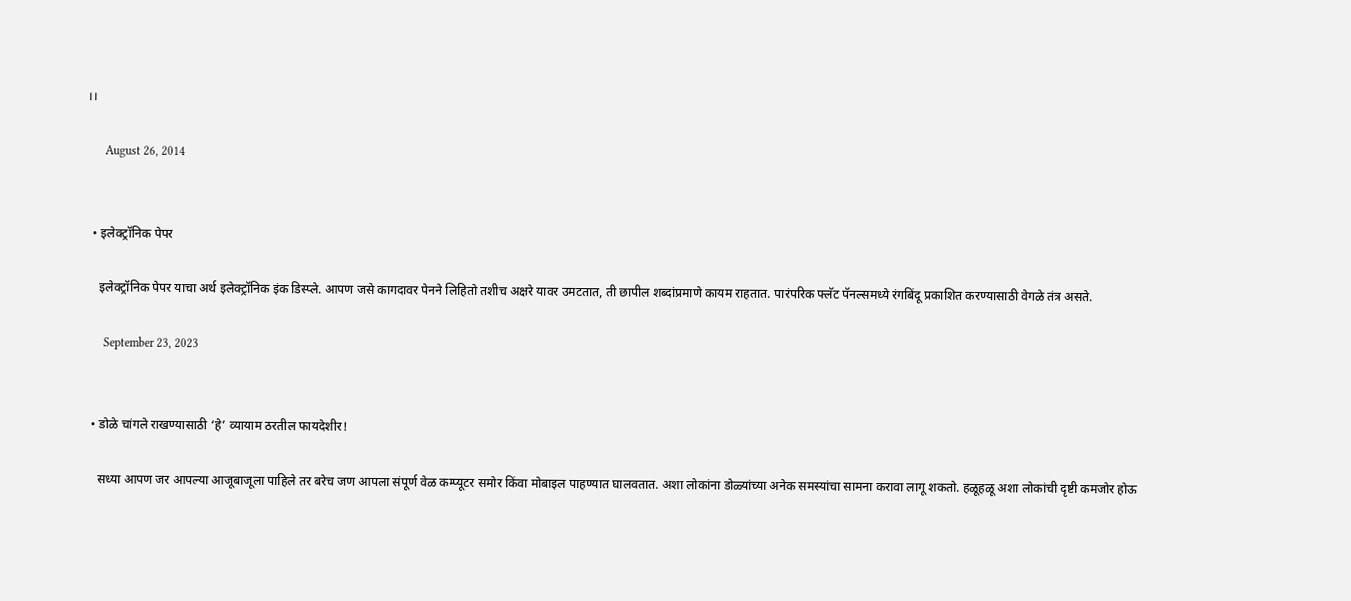।।

      August 26, 2014


  • इलेक्ट्रॉनिक पेपर

    इलेक्ट्रॉनिक पेपर याचा अर्थ इलेक्ट्रॉनिक इंक डिस्प्ले. आपण जसे कागदावर पेनने लिहितो तशीच अक्षरे यावर उमटतात, ती छापील शब्दांप्रमाणे कायम राहतात. पारंपरिक फ्लॅट पॅनल्समध्ये रंगबिंदू प्रकाशित करण्यासाठी वेगळे तंत्र असते.

      September 23, 2023


  • डोळे चांगले राखण्यासाठी ‘हे’ व्यायाम ठरतील फायदेशीर!

    सध्या आपण जर आपल्या आजूबाजूला पाहिले तर बरेच जण आपला संपूर्ण वेळ कम्प्यूटर समोर किंवा मोबाइल पाहण्यात घालवतात. अशा लोकांना डोळ्यांच्या अनेक समस्यांचा सामना करावा लागू शकतो. हळूहळू अशा लोकांची दृष्टी कमजोर होऊ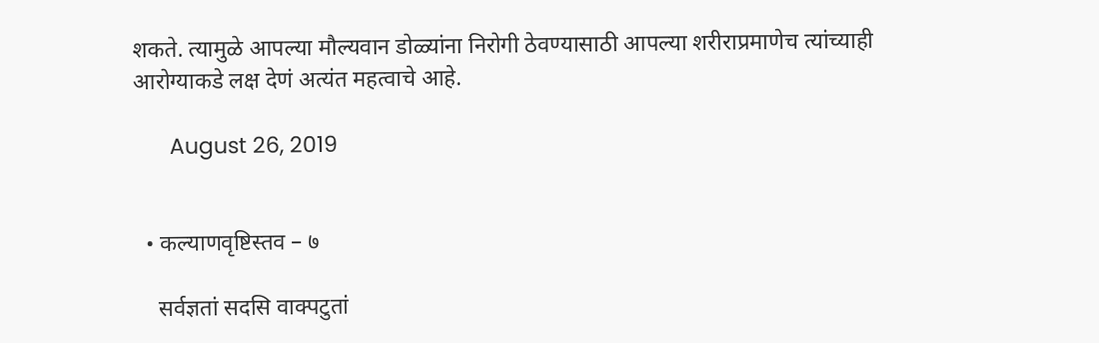शकते. त्यामुळे आपल्या मौल्यवान डोळ्यांना निरोगी ठेवण्यासाठी आपल्या शरीराप्रमाणेच त्यांच्याही आरोग्याकडे लक्ष देणं अत्यंत महत्वाचे आहे.

      August 26, 2019


  • कल्याणवृष्टिस्तव – ७

    सर्वज्ञतां सदसि वाक्पटुतां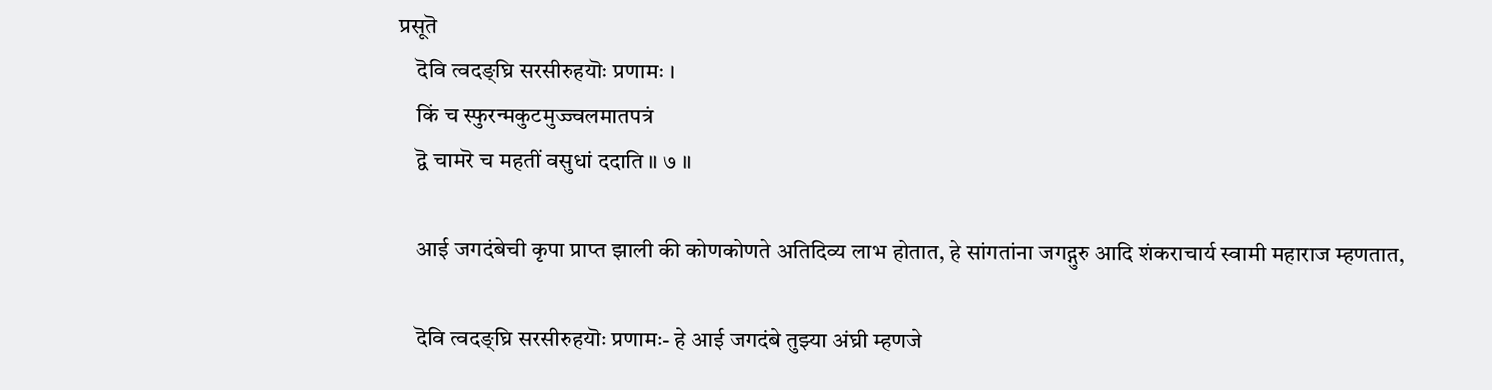प्रसूतॆ
    दॆवि त्वदङ्घ्रि सरसीरुहयॊः प्रणामः ।
    किं च स्फुरन्मकुटमुज्ज्वलमातपत्रं
    द्वॆ चामरॆ च महतीं वसुधां ददाति ॥ ७ ॥

    आई जगदंबेची कृपा प्राप्त झाली की कोणकोणते अतिदिव्य लाभ होतात, हे सांगतांना जगद्गुरु आदि शंकराचार्य स्वामी महाराज म्हणतात,

    दॆवि त्वदङ्घ्रि सरसीरुहयॊः प्रणामः- हे आई जगदंबे तुझ्या अंघ्री म्हणजे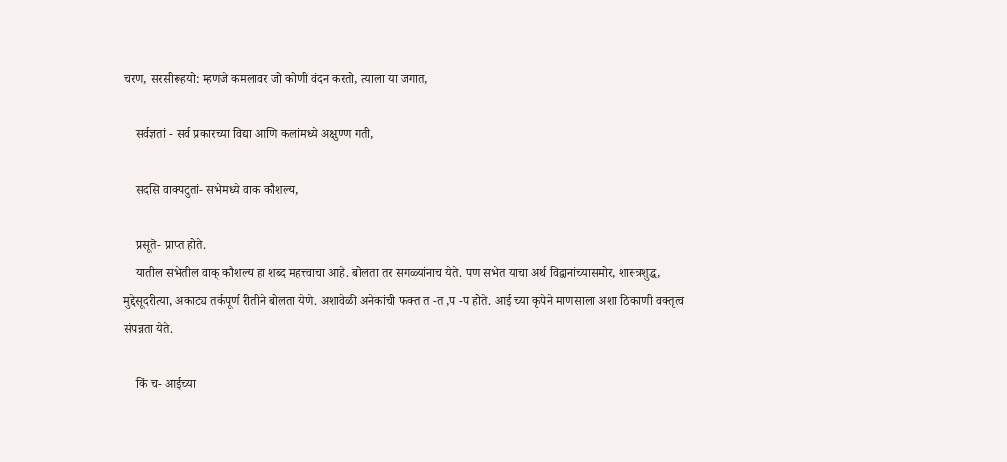चरण, सरसीरूहयो: म्हणजे कमलावर जो कोणी वंदन करतो, त्याला या जगात,

    सर्वज्ञतां - सर्व प्रकारच्या विद्या आणि कलांमध्ये अक्षुण्ण गती,

    सदसि वाक्पटुतां- सभेमध्ये वाक कौशल्य,

    प्रसूतॆ- प्राप्त होते.
    यातील सभेतील वाक् कौशल्य हा शब्द महत्त्वाचा आहे. बोलता तर सगळ्यांनाच येते. पण सभेत याचा अर्थ विद्वानांच्यासमोर, शास्त्रशुद्ध, मुद्देसूदरीत्या, अकाट्य तर्कपूर्ण रीतीने बोलता येणे. अशावेळी अनेकांची फक्त त -त ,प -प होते. आई च्या कृपेने माणसाला अशा ठिकाणी वक्तृत्व संपन्नता येते.

    किं च- आईच्या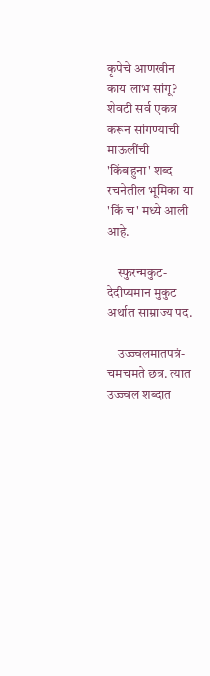कृपेचे आणखीन काय लाभ सांगू? शेवटी सर्व एकत्र करून सांगण्याची माऊलींची 'किंबहुना' शब्द रचनेतील भूमिका या 'किं च' मध्ये आली आहे.

    स्फुरन्मकुट- देदीप्यमान मुकुट अर्थात साम्राज्य पद.

    उज्ज्वलमातपत्रं- चमचमते छत्र. त्यात उज्ज्वल शब्दात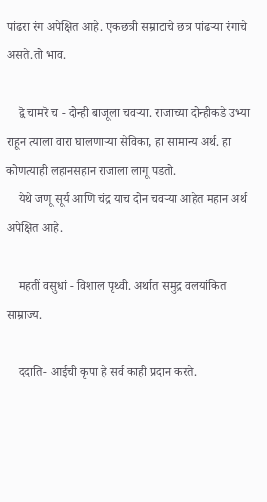पांढरा रंग अपेक्षित आहे. एकछत्री सम्राटाचे छत्र पांढऱ्या रंगाचे असते.तो भाव.

    द्वॆ चामरॆ च - दोन्ही बाजूला चवऱ्या. राजाच्या दोन्हीकडे उभ्या राहून त्याला वारा घालणाऱ्या सेविका, हा सामान्य अर्थ. हा कोणत्याही लहानसहान राजाला लागू पडतो.
    येथे जणू सूर्य आणि चंद्र याच दोन चवऱ्या आहेत महान अर्थ अपेक्षित आहे.

    महतीं वसुधां - विशाल पृथ्वी. अर्थात समुद्र वलयांकित साम्राज्य.

    ददाति- आईची कृपा हे सर्व काही प्रदान करते.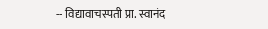-- विद्यावाचस्पती प्रा. स्वानंद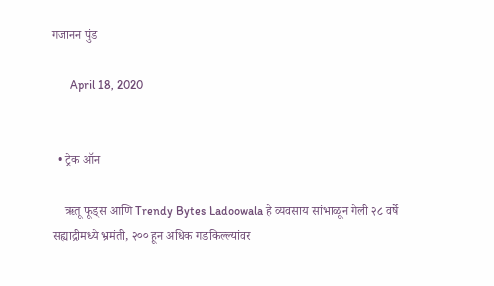गजानन पुंड

      April 18, 2020


  • ट्रेक ऑन

    ऋतू फूड्स आणि Trendy Bytes Ladoowala हे व्यवसाय सांभाळून गेली २८ वर्षे सह्याद्रीमध्ये भ्रमंती, २०० हून अधिक गडकिल्ल्यांवर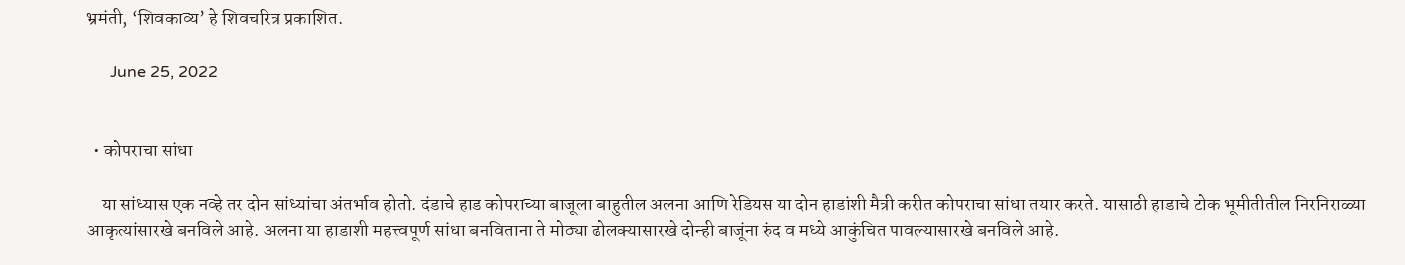भ्रमंती, ‘शिवकाव्य’ हे शिवचरित्र प्रकाशित.

      June 25, 2022


  • कोपराचा सांधा

    या सांध्यास एक नव्हे तर दोन सांध्यांचा अंतर्भाव होतो. दंडाचे हाड कोपराच्या बाजूला बाहुतील अलना आणि रेडियस या दोन हाडांशी मैत्री करीत कोपराचा सांधा तयार करते. यासाठी हाडाचे टोक भूमीतीतील निरनिराळ्या आकृत्यांसारखे बनविले आहे. अलना या हाडाशी महत्त्वपूर्ण सांधा बनविताना ते मोठ्या ढोलक्यासारखे दोन्ही बाजूंना रुंद व मध्ये आकुंचित पावल्यासारखे बनविले आहे.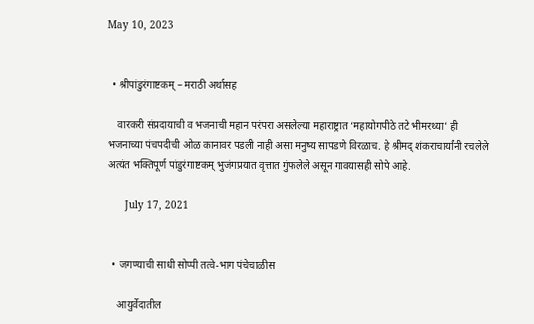May 10, 2023


  • श्रीपांडुरंगाष्टकम् – मराठी अर्थासह

    वारकरी संप्रदायाची व भजनाची महान परंपरा असलेल्या महाराष्ट्रात ‘महायोगपीठे तटे भीमरथ्या’ ही भजनाच्या पंचपदीची ओळ कानावर पडली नाही असा मनुष्य सापडणे विरळाच. हे श्रीमद् शंकराचार्यांनी रचलेले अत्यंत भक्तिपूर्ण पांडुरंगाष्टकम् भुजंगप्रयात वृत्तात गुंफलेले असून गावयासही सोपे आहे.

      July 17, 2021


  • जगण्याची साधी सोप्पी तत्वे-भाग पंचेचाळीस

    आयुर्वेदातील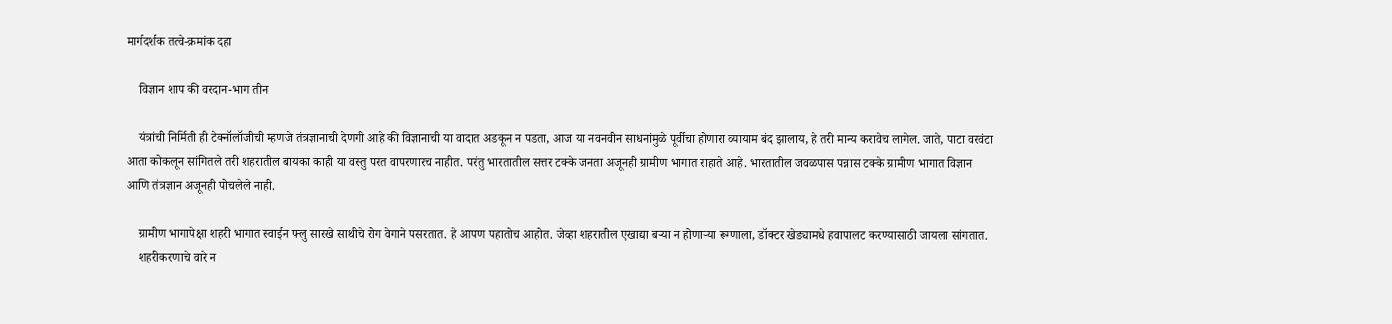मार्गदर्शक तत्वे-क्रमांक दहा

    विज्ञान शाप की वरदान-भाग तीन

    यंत्रांची निर्मिती ही टेक्नॉलॉजीची म्हणजे तंत्रज्ञानाची देणगी आहे की विज्ञानाची या वादात अडकून न पडता, आज या नवनवीन साधनांमुळे पूर्वीचा होणारा व्यायाम बंद झालाय, हे तरी मान्य करावेच लागेल. जाते, पाटा वरवंटा आता कोकलून सांगितले तरी शहरातील बायका काही या वस्तु परत वापरणारच नाहीत. परंतु भारतातील सत्तर टक्के जनता अजूनही ग्रामीण भागात राहाते आहे. भारतातील जवळपास पन्नास टक्के ग्रामीण भागात विज्ञान आणि तंत्रज्ञान अजूनही पोचलेले नाही.

    ग्रामीण भागापेक्षा शहरी भागात स्वाईन फ्लु सारखे साथीचे रोग वेगाने पसरतात. हे आपण पहातोच आहोत. जेव्हा शहरातील एखाद्या बऱ्या न होणाऱ्या रूग्णाला, डॉक्टर खेड्यामधे हवापालट करण्यासाठी जायला सांगतात.
    शहरीकरणाचे वारे न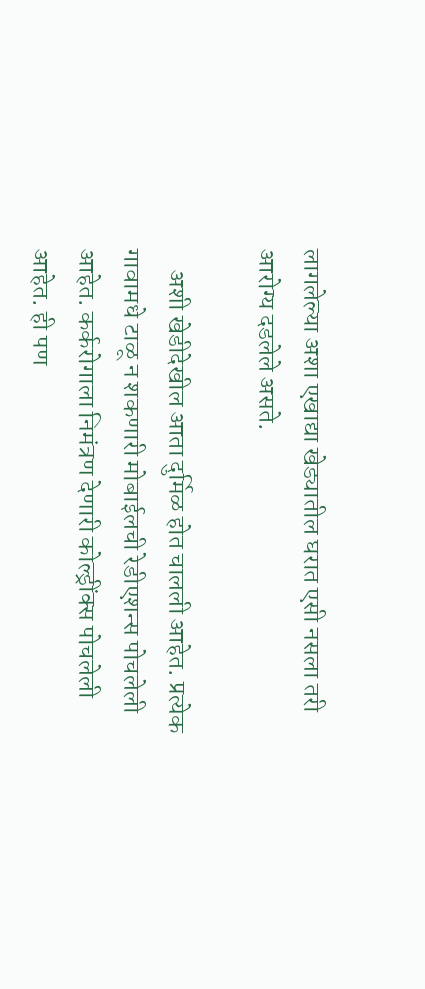लागलेल्या अशा एखाद्या खेड्यातील घरात एसी नसला तरी आरोग्य दडलेले असते.

    अशी खेडीदेखील आता दुर्मिळ होत चालली आहेत. प्रत्येक गावामधे टाळू न शकणारी मोबाईलची रेडीएशन्स पोचलेली आहेत. कर्करोगाला निमंत्रण देणारी कोल्ड्रींक्स पोचलेली आहेत. ही पण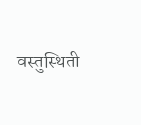वस्तुस्थिती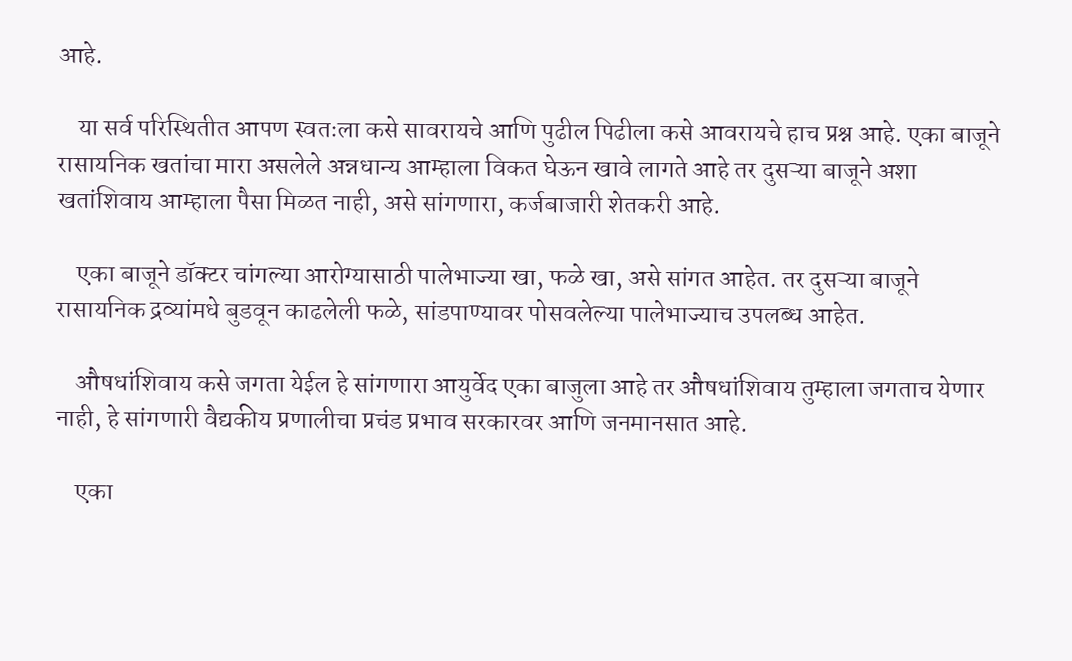आहे.

    या सर्व परिस्थितीत आपण स्वतःला कसे सावरायचे आणि पुढील पिढीला कसे आवरायचे हाच प्रश्न आहे. एका बाजूने रासायनिक खतांचा मारा असलेले अन्नधान्य आम्हाला विकत घेऊन खावे लागते आहे तर दुसऱ्या बाजूने अशा खतांशिवाय आम्हाला पैसा मिळत नाही, असे सांगणारा, कर्जबाजारी शेतकरी आहे.

    एका बाजूने डॉक्टर चांगल्या आरोग्यासाठी पालेभाज्या खा, फळे खा, असे सांगत आहेत. तर दुसऱ्या बाजूने रासायनिक द्रव्यांमधे बुडवून काढलेली फळे, सांडपाण्यावर पोसवलेल्या पालेभाज्याच उपलब्ध आहेत.

    औषधांशिवाय कसे जगता येईल हे सांगणारा आयुर्वेद एका बाजुला आहे तर औषधांशिवाय तुम्हाला जगताच येणार नाही, हे सांगणारी वैद्यकीय प्रणालीचा प्रचंड प्रभाव सरकारवर आणि जनमानसात आहे.

    एका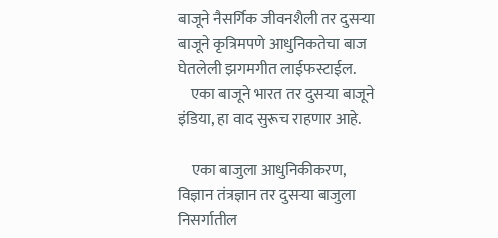बाजूने नैसर्गिक जीवनशैली तर दुसऱ्या बाजूने कृत्रिमपणे आधुनिकतेचा बाज घेतलेली झगमगीत लाईफस्टाईल.
    एका बाजूने भारत तर दुसऱ्या बाजूने इंडिया, हा वाद सुरूच राहणार आहे.

    एका बाजुला आधुनिकीकरण, विज्ञान तंत्रज्ञान तर दुसऱ्या बाजुला निसर्गातील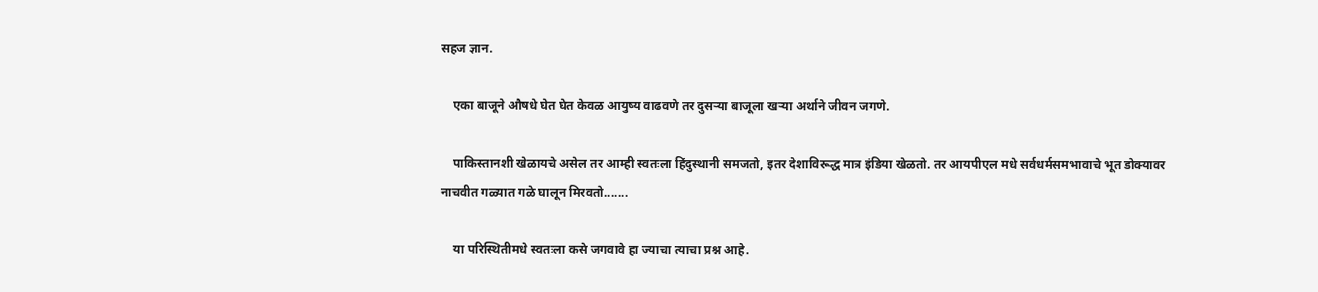सहज ज्ञान.

    एका बाजूने औषधे घेत घेत केवळ आयुष्य वाढवणे तर दुसऱ्या बाजूला खऱ्या अर्थाने जीवन जगणे.

    पाकिस्तानशी खेळायचे असेल तर आम्ही स्वतःला हिंदुस्थानी समजतो, इतर देशाविरूद्ध मात्र इंडिया खेळतो. तर आयपीएल मधे सर्वधर्मसमभावाचे भूत डोक्यावर नाचवीत गळ्यात गळे घालून मिरवतो.......

    या परिस्थितीमधे स्वतःला कसे जगवावे हा ज्याचा त्याचा प्रश्न आहे.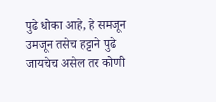पुढे धोका आहे, हे समजून उमजून तसेच हट्टाने पुढे जायचेच असेल तर कोणी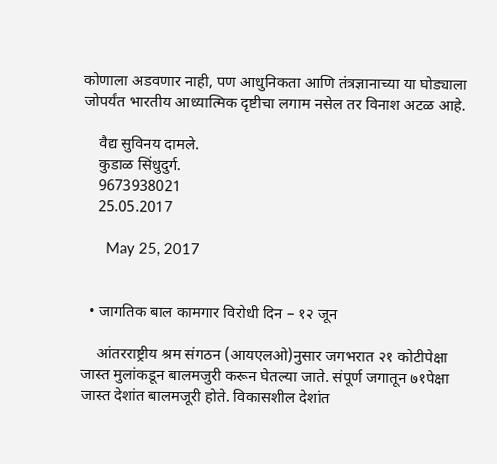कोणाला अडवणार नाही, पण आधुनिकता आणि तंत्रज्ञानाच्या या घोड्याला जोपर्यंत भारतीय आध्यात्मिक दृष्टीचा लगाम नसेल तर विनाश अटळ आहे.

    वैद्य सुविनय दामले.
    कुडाळ सिंधुदुर्ग.
    9673938021
    25.05.2017

      May 25, 2017


  • जागतिक बाल कामगार विरोधी दिन – १२ जून

    आंतरराष्ट्रीय श्रम संगठन (आयएलओ)नुसार जगभरात २१ कोटीपेक्षा जास्त मुलांकडून बालमजुरी करून घेतल्या जाते. संपूर्ण जगातून ७१पेक्षा जास्त देशांत बालमजूरी होते. विकासशील देशांत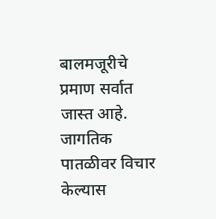बालमजूरीचे प्रमाण सर्वात जास्त आहे. जागतिक पातळीवर विचार केल्यास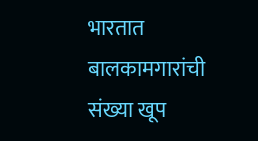भारतात बालकामगारांची संख्या खूप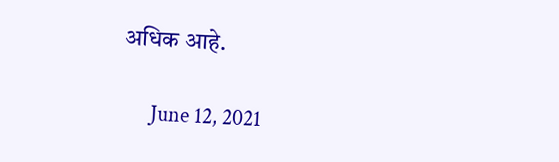अधिक आहे.

      June 12, 2021